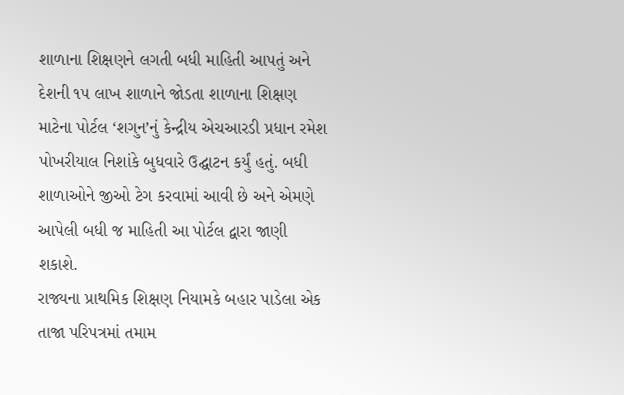શાળાના શિક્ષણને લગતી બધી માહિતી આપતું અને દેશની ૧૫ લાખ શાળાને જોડતા શાળાના શિક્ષણ માટેના પોર્ટલ ‘શગુન’નું કેન્દ્રીય એચઆરડી પ્રધાન રમેશ પોખરીયાલ નિશાંકે બુધવારે ઉદ્ઘાટન કર્યું હતું. બધી શાળાઓને જીઓ ટેગ કરવામાં આવી છે અને એમણે આપેલી બધી જ માહિતી આ પોર્ટલ દ્વારા જાણી શકાશે.
રાજ્યના પ્રાથમિક શિક્ષણ નિયામકે બહાર પાડેલા એક તાજા પરિપત્રમાં તમામ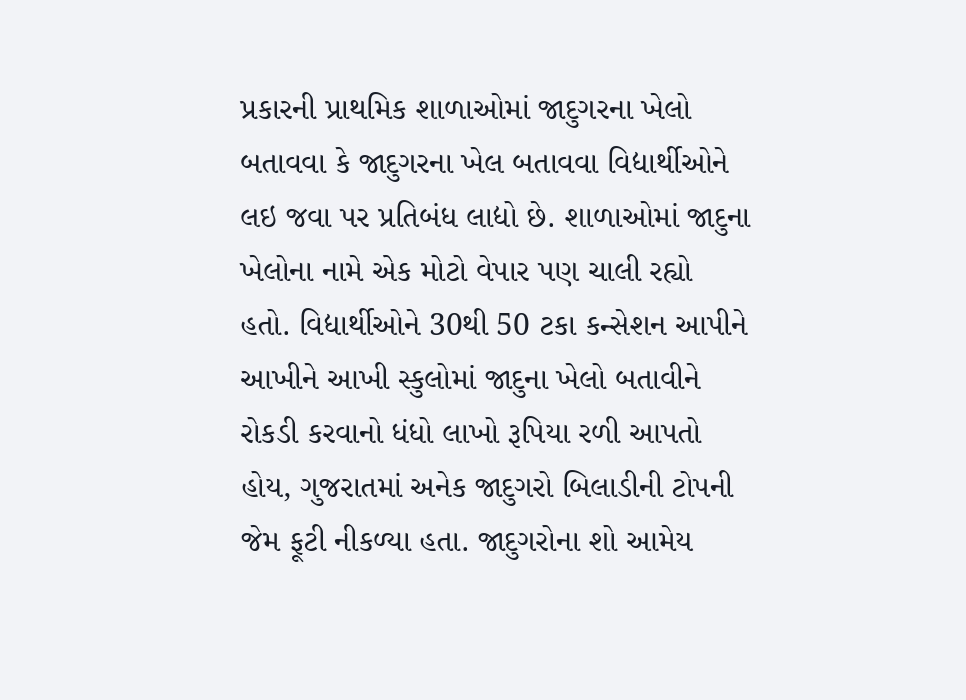પ્રકારની પ્રાથમિક શાળાઓમાં જાદુગરના ખેલો બતાવવા કે જાદુગરના ખેલ બતાવવા વિદ્યાર્થીઓને લઇ જવા પર પ્રતિબંધ લાદ્યો છે. શાળાઓમાં જાદુના ખેલોના નામે એક મોટો વેપાર પણ ચાલી રહ્યો હતો. વિદ્યાર્થીઓને 30થી 50 ટકા કન્સેશન આપીને આખીને આખી સ્કુલોમાં જાદુના ખેલો બતાવીને રોકડી કરવાનો ધંધો લાખો રૂપિયા રળી આપતો હોય, ગુજરાતમાં અનેક જાદુગરો બિલાડીની ટોપની જેમ ફૂટી નીકળ્યા હતા. જાદુગરોના શો આમેય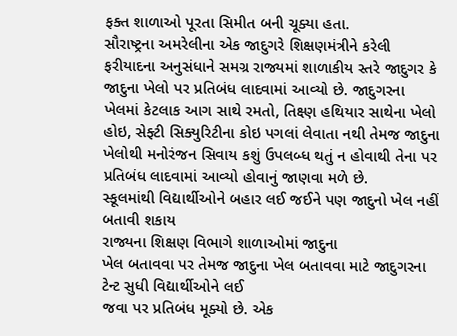ફક્ત શાળાઓ પૂરતા સિમીત બની ચૂક્યા હતા.
સૌરાષ્ટ્રના અમરેલીના એક જાદુગરે શિક્ષણમંત્રીને કરેલી ફરીયાદના અનુસંધાને સમગ્ર રાજ્યમાં શાળાકીય સ્તરે જાદુગર કે જાદુના ખેલો પર પ્રતિબંધ લાદવામાં આવ્યો છે. જાદુગરના ખેલમાં કેટલાક આગ સાથે રમતો, તિક્ષ્ણ હથિયાર સાથેના ખેલો હોઇ, સેફ્ટી સિક્યુરિટીના કોઇ પગલાં લેવાતા નથી તેમજ જાદુના ખેલોથી મનોરંજન સિવાય કશું ઉપલબ્ધ થતું ન હોવાથી તેના પર પ્રતિબંધ લાદવામાં આવ્યો હોવાનું જાણવા મળે છે.
સ્કૂલમાંથી વિદ્યાર્થીઓને બહાર લઈ જઈને પણ જાદુનો ખેલ નહીં બતાવી શકાય
રાજ્યના શિક્ષણ વિભાગે શાળાઓમાં જાદુના
ખેલ બતાવવા પર તેમજ જાદુના ખેલ બતાવવા માટે જાદુગરના ટેન્ટ સુધી વિદ્યાર્થીઓને લઈ
જવા પર પ્રતિબંધ મૂક્યો છે. એક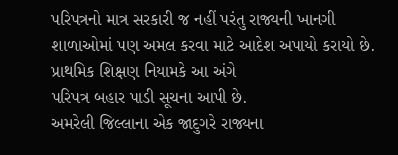પરિપત્રનો માત્ર સરકારી જ નહીં પરંતુ રાજ્યની ખાનગી
શાળાઓમાં પણ અમલ કરવા માટે આદેશ અપાયો કરાયો છે. પ્રાથમિક શિક્ષણ નિયામકે આ અંગે
પરિપત્ર બહાર પાડી સૂચના આપી છે.
અમરેલી જિલ્લાના એક જાદુગરે રાજ્યના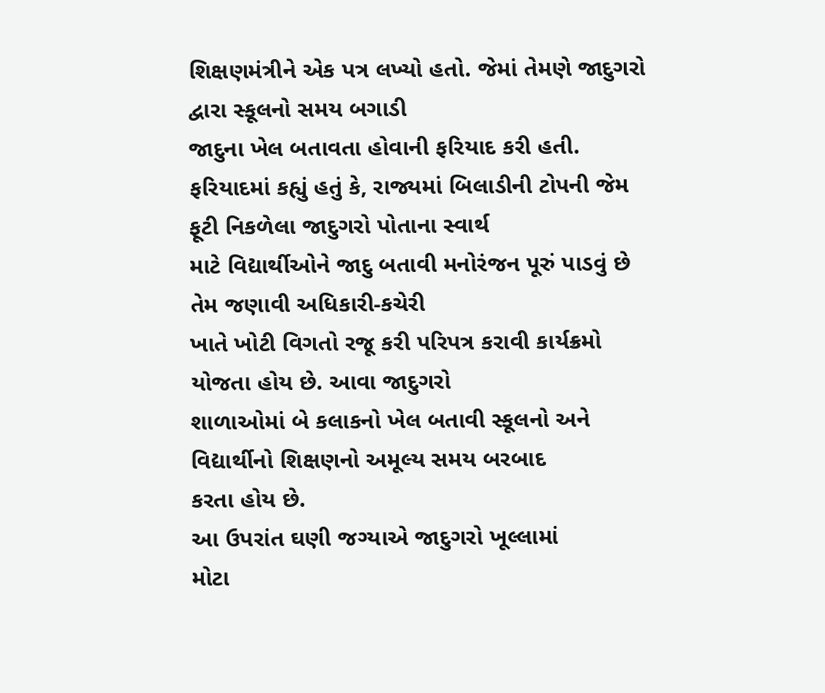શિક્ષણમંત્રીને એક પત્ર લખ્યો હતો. જેમાં તેમણે જાદુગરો દ્વારા સ્કૂલનો સમય બગાડી
જાદુના ખેલ બતાવતા હોવાની ફરિયાદ કરી હતી. ફરિયાદમાં કહ્યું હતું કે, રાજ્યમાં બિલાડીની ટોપની જેમ ફૂટી નિકળેલા જાદુગરો પોતાના સ્વાર્થ
માટે વિદ્યાર્થીઓને જાદુ બતાવી મનોરંજન પૂરું પાડવું છે તેમ જણાવી અધિકારી-કચેરી
ખાતે ખોટી વિગતો રજૂ કરી પરિપત્ર કરાવી કાર્યક્રમો યોજતા હોય છે. આવા જાદુગરો
શાળાઓમાં બે કલાકનો ખેલ બતાવી સ્કૂલનો અને વિદ્યાર્થીનો શિક્ષણનો અમૂલ્ય સમય બરબાદ
કરતા હોય છે.
આ ઉપરાંત ઘણી જગ્યાએ જાદુગરો ખૂલ્લામાં
મોટા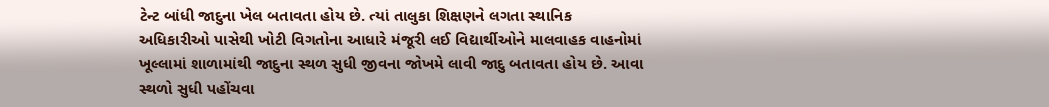ટેન્ટ બાંધી જાદુના ખેલ બતાવતા હોય છે. ત્યાં તાલુકા શિક્ષણને લગતા સ્થાનિક
અધિકારીઓ પાસેથી ખોટી વિગતોના આધારે મંજૂરી લઈ વિદ્યાર્થીઓને માલવાહક વાહનોમાં
ખૂલ્લામાં શાળામાંથી જાદુના સ્થળ સુધી જીવના જોખમે લાવી જાદુ બતાવતા હોય છે. આવા
સ્થળો સુધી પહોંચવા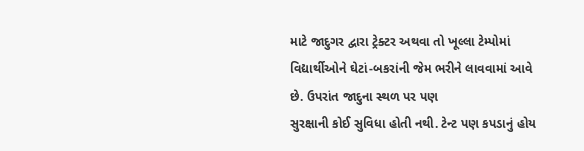માટે જાદુગર દ્વારા ટ્રેક્ટર અથવા તો ખૂલ્લા ટેમ્પોમાં
વિદ્યાર્થીઓને ઘેટાં-બકરાંની જેમ ભરીને લાવવામાં આવે છે. ઉપરાંત જાદુના સ્થળ પર પણ
સુરક્ષાની કોઈ સુવિધા હોતી નથી. ટેન્ટ પણ કપડાનું હોય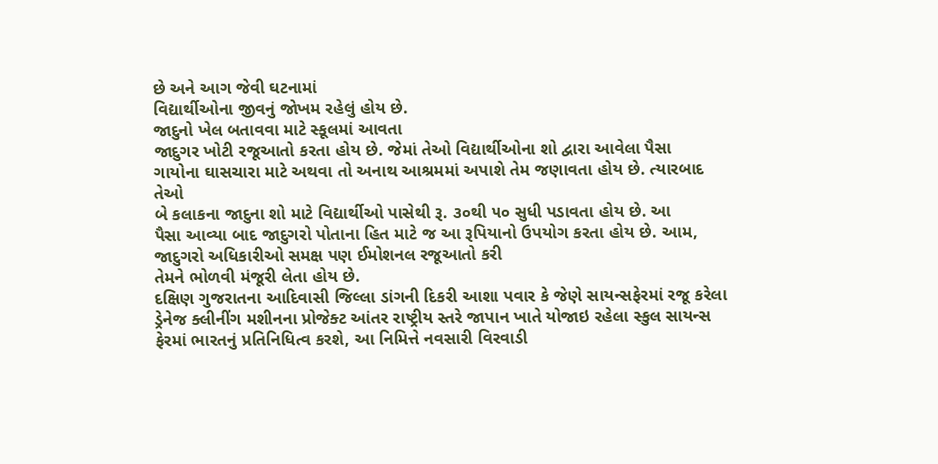છે અને આગ જેવી ઘટનામાં
વિદ્યાર્થીઓના જીવનું જોખમ રહેલું હોય છે.
જાદુનો ખેલ બતાવવા માટે સ્કૂલમાં આવતા
જાદુગર ખોટી રજૂઆતો કરતા હોય છે. જેમાં તેઓ વિદ્યાર્થીઓના શો દ્વારા આવેલા પૈસા
ગાયોના ઘાસચારા માટે અથવા તો અનાથ આશ્રમમાં અપાશે તેમ જણાવતા હોય છે. ત્યારબાદ તેઓ
બે કલાકના જાદુના શો માટે વિદ્યાર્થીઓ પાસેથી રૂ. ૩૦થી ૫૦ સુધી પડાવતા હોય છે. આ
પૈસા આવ્યા બાદ જાદુગરો પોતાના હિત માટે જ આ રૂપિયાનો ઉપયોગ કરતા હોય છે. આમ,
જાદુગરો અધિકારીઓ સમક્ષ પણ ઈમોશનલ રજૂઆતો કરી
તેમને ભોળવી મંજૂરી લેતા હોય છે.
દક્ષિણ ગુજરાતના આદિવાસી જિલ્લા ડાંગની દિકરી આશા પવાર કે જેણે સાયન્સફેરમાં રજૂ કરેલા ડ્રેનેજ ક્લીનીંગ મશીનના પ્રોજેક્ટ આંતર રાષ્ટ્રીય સ્તરે જાપાન ખાતે યોજાઇ રહેલા સ્કુલ સાયન્સ ફેરમાં ભારતનું પ્રતિનિધિત્વ કરશે, આ નિમિત્તે નવસારી વિરવાડી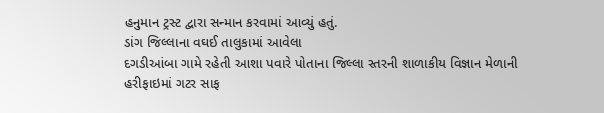હનુમાન ટ્રસ્ટ દ્વારા સન્માન કરવામાં આવ્યું હતું.
ડાંગ જિલ્લાના વઘઈ તાલુકામાં આવેલા
દગડીઆંબા ગામે રહેતી આશા પવારે પોતાના જિલ્લા સ્તરની શાળાકીય વિજ્ઞાન મેળાની
હરીફાઇમાં ગટર સાફ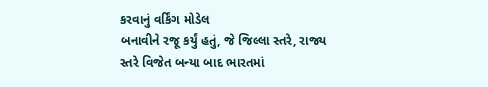કરવાનું વર્કિંગ મોડેલ
બનાવીને રજૂ કર્યું હતું, જે જિલ્લા સ્તરે, રાજ્ય સ્તરે વિજેત બન્યા બાદ ભારતમાં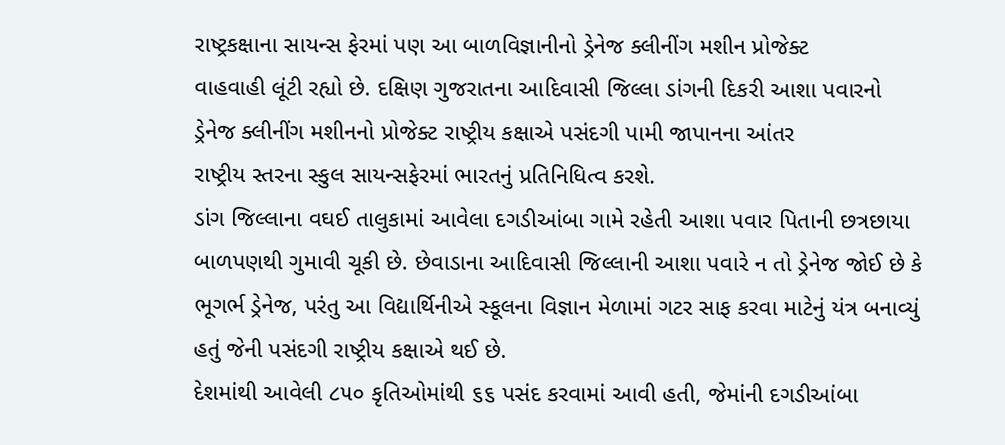રાષ્ટ્રકક્ષાના સાયન્સ ફેરમાં પણ આ બાળવિજ્ઞાનીનો ડ્રેનેજ ક્લીનીંગ મશીન પ્રોજેક્ટ
વાહવાહી લૂંટી રહ્યો છે. દક્ષિણ ગુજરાતના આદિવાસી જિલ્લા ડાંગની દિકરી આશા પવારનો
ડ્રેનેજ ક્લીનીંગ મશીનનો પ્રોજેક્ટ રાષ્ટ્રીય કક્ષાએ પસંદગી પામી જાપાનના આંતર
રાષ્ટ્રીય સ્તરના સ્કુલ સાયન્સફેરમાં ભારતનું પ્રતિનિધિત્વ કરશે.
ડાંગ જિલ્લાના વઘઈ તાલુકામાં આવેલા દગડીઆંબા ગામે રહેતી આશા પવાર પિતાની છત્રછાયા બાળપણથી ગુમાવી ચૂકી છે. છેવાડાના આદિવાસી જિલ્લાની આશા પવારે ન તો ડ્રેનેજ જોઈ છે કે ભૂગર્ભ ડ્રેનેજ, પરંતુ આ વિદ્યાર્થિનીએ સ્કૂલના વિજ્ઞાન મેળામાં ગટર સાફ કરવા માટેનું યંત્ર બનાવ્યું હતું જેની પસંદગી રાષ્ટ્રીય કક્ષાએ થઈ છે.
દેશમાંથી આવેલી ૮૫૦ કૃતિઓમાંથી ૬૬ પસંદ કરવામાં આવી હતી, જેમાંની દગડીઆંબા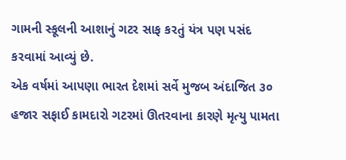ગામની સ્કૂલની આશાનું ગટર સાફ કરતું યંત્ર પણ પસંદ કરવામાં આવ્યું છે.
એક વર્ષમાં આપણા ભારત દેશમાં સર્વે મુજબ અંદાજિત ૩૦ હજાર સફાઈ કામદારો ગટરમાં ઊતરવાના કારણે મૃત્યુ પામતા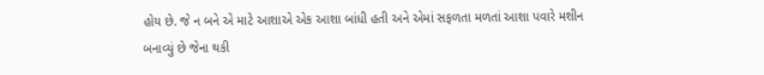હોય છે. જે ન બને એ માટે આશાએ એક આશા બાંધી હતી અને એમાં સફળતા મળતાં આશા પવારે મશીન બનાવ્યું છે જેના થકી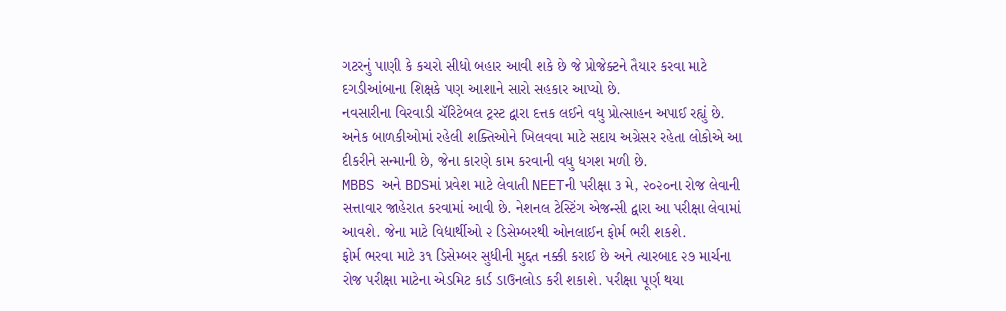ગટરનું પાણી કે કચરો સીધો બહાર આવી શકે છે જે પ્રોજેક્ટને તૈયાર કરવા માટે દગડીઆંબાના શિક્ષકે પણ આશાને સારો સહકાર આપ્યો છે.
નવસારીના વિરવાડી ચૅરિટેબલ ટ્રસ્ટ દ્વારા દત્તક લઈને વધુ પ્રોત્સાહન અપાઈ રહ્યું છે. અનેક બાળકીઓમાં રહેલી શક્તિઓને ખિલવવા માટે સદાય અગ્રેસર રહેતા લોકોએ આ દીકરીને સન્માની છે, જેના કારણે કામ કરવાની વધુ ધગશ મળી છે.
MBBS અને BDSમાં પ્રવેશ માટે લેવાતી NEETની પરીક્ષા ૩ મે, ૨૦૨૦ના રોજ લેવાની સત્તાવાર જાહેરાત કરવામાં આવી છે. નેશનલ ટેસ્ટિંગ એજન્સી દ્વારા આ પરીક્ષા લેવામાં આવશે. જેના માટે વિદ્યાર્થીઓ ૨ ડિસેમ્બરથી ઓનલાઈન ફોર્મ ભરી શકશે.
ફોર્મ ભરવા માટે ૩૧ ડિસેમ્બર સુધીની મુદ્દત નક્કી કરાઈ છે અને ત્યારબાદ ૨૭ માર્ચના રોજ પરીક્ષા માટેના એડમિટ કાર્ડ ડાઉનલોડ કરી શકાશે. પરીક્ષા પૂર્ણ થયા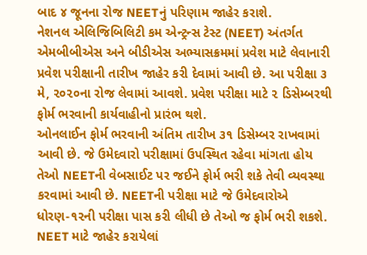બાદ ૪ જૂનના રોજ NEETનું પરિણામ જાહેર કરાશે.
નેશનલ એલિજિબિલિટી કમ એન્ટ્રન્સ ટેસ્ટ (NEET) અંતર્ગત એમબીબીએસ અને બીડીએસ અભ્યાસક્રમમાં પ્રવેશ માટે લેવાનારી પ્રવેશ પરીક્ષાની તારીખ જાહેર કરી દેવામાં આવી છે. આ પરીક્ષા ૩ મે, ૨૦૨૦ના રોજ લેવામાં આવશે. પ્રવેશ પરીક્ષા માટે ૨ ડિસેમ્બરથી ફોર્મ ભરવાની કાર્યવાહીનો પ્રારંભ થશે.
ઓનલાઈન ફોર્મ ભરવાની અંતિમ તારીખ ૩૧ ડિસેમ્બર રાખવામાં આવી છે. જે ઉમેદવારો પરીક્ષામાં ઉપસ્થિત રહેવા માંગતા હોય તેઓ NEETની વેબસાઈટ પર જઈને ફોર્મ ભરી શકે તેવી વ્યવસ્થા કરવામાં આવી છે. NEETની પરીક્ષા માટે જે ઉમેદવારોએ ધોરણ-૧૨ની પરીક્ષા પાસ કરી લીધી છે તેઓ જ ફોર્મ ભરી શકશે. NEET માટે જાહેર કરાયેલાં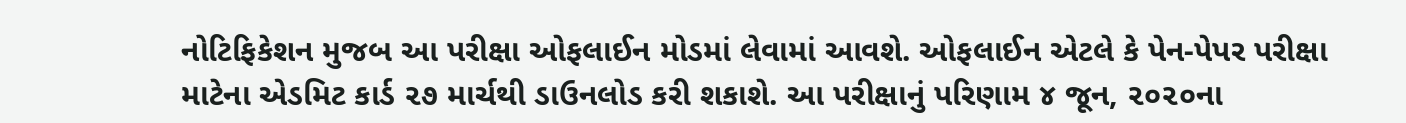નોટિફિકેશન મુજબ આ પરીક્ષા ઓફલાઈન મોડમાં લેવામાં આવશે. ઓફલાઈન એટલે કે પેન-પેપર પરીક્ષા માટેના એડમિટ કાર્ડ ૨૭ માર્ચથી ડાઉનલોડ કરી શકાશે. આ પરીક્ષાનું પરિણામ ૪ જૂન, ૨૦૨૦ના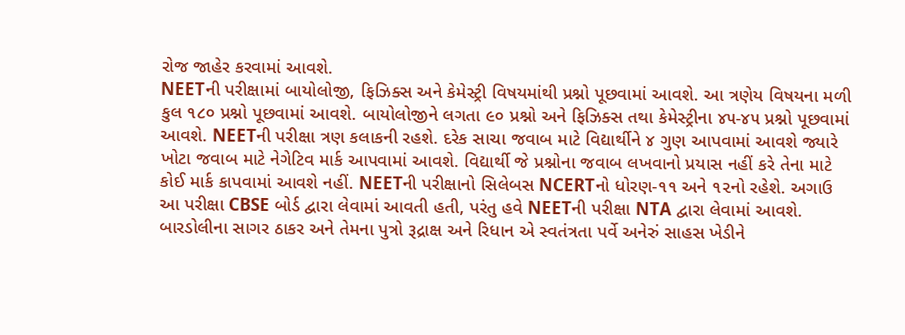રોજ જાહેર કરવામાં આવશે.
NEETની પરીક્ષામાં બાયોલોજી, ફિઝિક્સ અને કેમેસ્ટ્રી વિષયમાંથી પ્રશ્નો પૂછવામાં આવશે. આ ત્રણેય વિષયના મળી કુલ ૧૮૦ પ્રશ્નો પૂછવામાં આવશે. બાયોલોજીને લગતા ૯૦ પ્રશ્નો અને ફિઝિક્સ તથા કેમેસ્ટ્રીના ૪૫-૪૫ પ્રશ્નો પૂછવામાં આવશે. NEETની પરીક્ષા ત્રણ કલાકની રહશે. દરેક સાચા જવાબ માટે વિદ્યાર્થીને ૪ ગુણ આપવામાં આવશે જ્યારે ખોટા જવાબ માટે નેગેટિવ માર્ક આપવામાં આવશે. વિદ્યાર્થી જે પ્રશ્નોના જવાબ લખવાનો પ્રયાસ નહીં કરે તેના માટે કોઈ માર્ક કાપવામાં આવશે નહીં. NEETની પરીક્ષાનો સિલેબસ NCERTનો ધોરણ-૧૧ અને ૧૨નો રહેશે. અગાઉ આ પરીક્ષા CBSE બોર્ડ દ્વારા લેવામાં આવતી હતી, પરંતુ હવે NEETની પરીક્ષા NTA દ્વારા લેવામાં આવશે.
બારડોલીના સાગર ઠાકર અને તેમના પુત્રો રૂદ્રાક્ષ અને રિધાન એ સ્વતંત્રતા પર્વે અનેરું સાહસ ખેડીને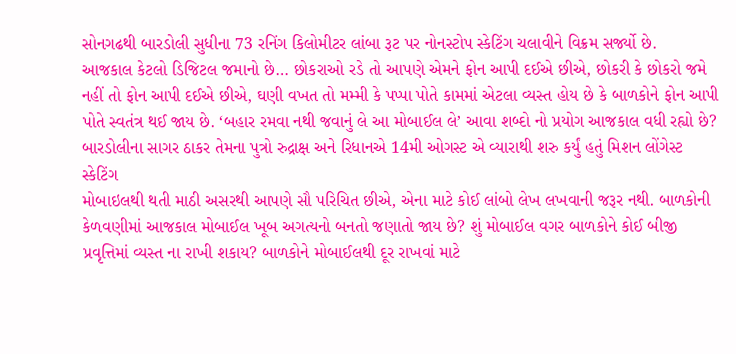સોનગઢથી બારડોલી સુધીના 73 રનિંગ કિલોમીટર લાંબા રૂટ પર નોનસ્ટોપ સ્કેટિંગ ચલાવીને વિક્રમ સર્જ્યો છે.
આજકાલ કેટલો ડિજિટલ જમાનો છે… છોકરાઓ રડે તો આપણે એમને ફોન આપી દઈએ છીએ, છોકરી કે છોકરો જમે નહીં તો ફોન આપી દઈએ છીએ, ઘણી વખત તો મમ્મી કે પપ્પા પોતે કામમાં એટલા વ્યસ્ત હોય છે કે બાળકોને ફોન આપી પોતે સ્વતંત્ર થઈ જાય છે. ‘બહાર રમવા નથી જવાનું લે આ મોબાઈલ લે’ આવા શબ્દો નો પ્રયોગ આજકાલ વધી રહ્યો છે?
બારડોલીના સાગર ઠાકર તેમના પુત્રો રુદ્રાક્ષ અને રિધાનએ 14મી ઓગસ્ટ એ વ્યારાથી શરુ કર્યું હતું મિશન લોંગેસ્ટ સ્કેટિંગ
મોબાઇલથી થતી માઠી અસરથી આપણે સૌ પરિચિત છીએ, એના માટે કોઈ લાંબો લેખ લખવાની જરૂર નથી. બાળકોની કેળવણીમાં આજકાલ મોબાઈલ ખૂબ અગત્યનો બનતો જણાતો જાય છે? શું મોબાઈલ વગર બાળકોને કોઈ બીજી પ્રવૃત્તિમાં વ્યસ્ત ના રાખી શકાય? બાળકોને મોબાઈલથી દૂર રાખવાં માટે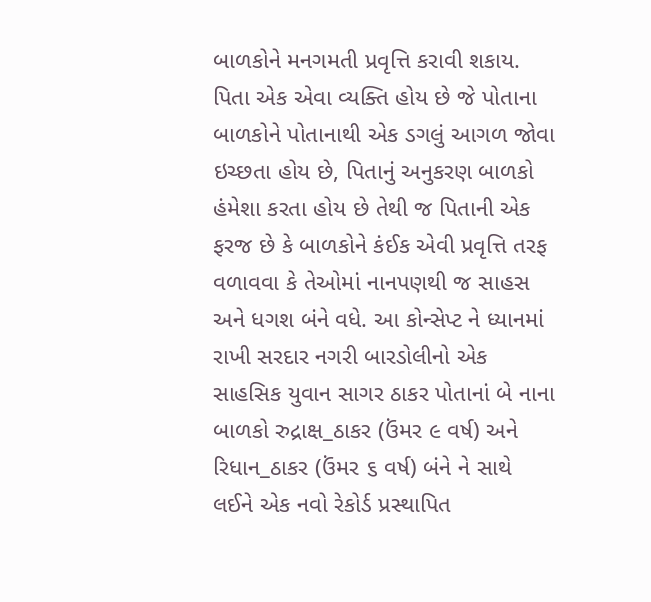બાળકોને મનગમતી પ્રવૃત્તિ કરાવી શકાય. પિતા એક એવા વ્યક્તિ હોય છે જે પોતાના બાળકોને પોતાનાથી એક ડગલું આગળ જોવા ઇચ્છતા હોય છે, પિતાનું અનુકરણ બાળકો હંમેશા કરતા હોય છે તેથી જ પિતાની એક ફરજ છે કે બાળકોને કંઈક એવી પ્રવૃત્તિ તરફ વળાવવા કે તેઓમાં નાનપણથી જ સાહસ અને ધગશ બંને વધે. આ કોન્સેપ્ટ ને ધ્યાનમાં રાખી સરદાર નગરી બારડોલીનો એક સાહસિક યુવાન સાગર ઠાકર પોતાનાં બે નાના બાળકો રુદ્રાક્ષ_ઠાકર (ઉંમર ૯ વર્ષ) અને રિધાન_ઠાકર (ઉંમર ૬ વર્ષ) બંને ને સાથે લઈને એક નવો રેકોર્ડ પ્રસ્થાપિત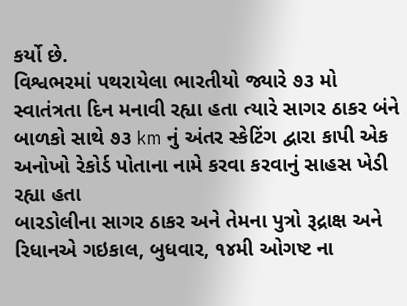કર્યો છે.
વિશ્વભરમાં પથરાયેલા ભારતીયો જ્યારે ૭૩ મો સ્વાતંત્રતા દિન મનાવી રહ્યા હતા ત્યારે સાગર ઠાકર બંને બાળકો સાથે ૭૩ km નું અંતર સ્કેટિંગ દ્વારા કાપી એક અનોખો રેકોર્ડ પોતાના નામે કરવા કરવાનું સાહસ ખેડી રહ્યા હતા
બારડોલીના સાગર ઠાકર અને તેમના પુત્રો રૂદ્રાક્ષ અને રિધાનએ ગઇકાલ, બુધવાર, ૧૪મી ઓગષ્ટ ના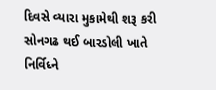દિવસે વ્યારા મુકામેથી શરૂ કરી સોનગઢ થઈ બારડોલી ખાતે નિર્વિધ્ને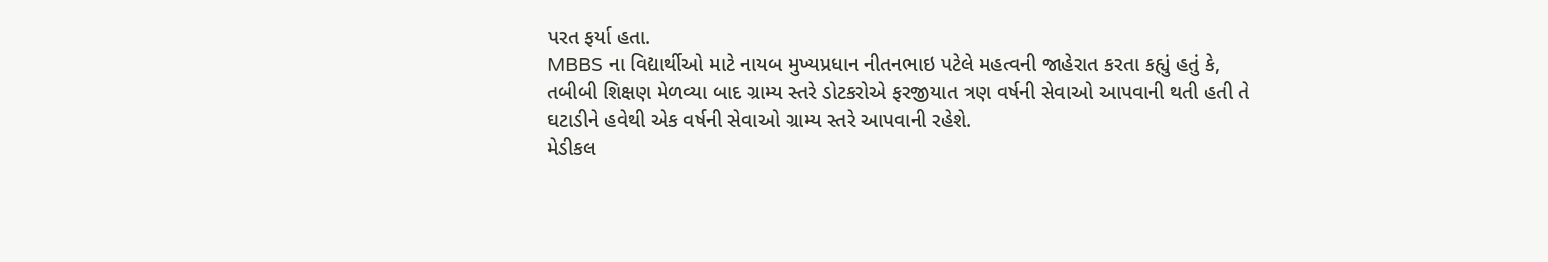પરત ફર્યા હતા.
MBBS ના વિદ્યાર્થીઓ માટે નાયબ મુખ્યપ્રધાન નીતનભાઇ પટેલે મહત્વની જાહેરાત કરતા કહ્યું હતું કે, તબીબી શિક્ષણ મેળવ્યા બાદ ગ્રામ્ય સ્તરે ડોટકરોએ ફરજીયાત ત્રણ વર્ષની સેવાઓ આપવાની થતી હતી તે ઘટાડીને હવેથી એક વર્ષની સેવાઓ ગ્રામ્ય સ્તરે આપવાની રહેશે.
મેડીકલ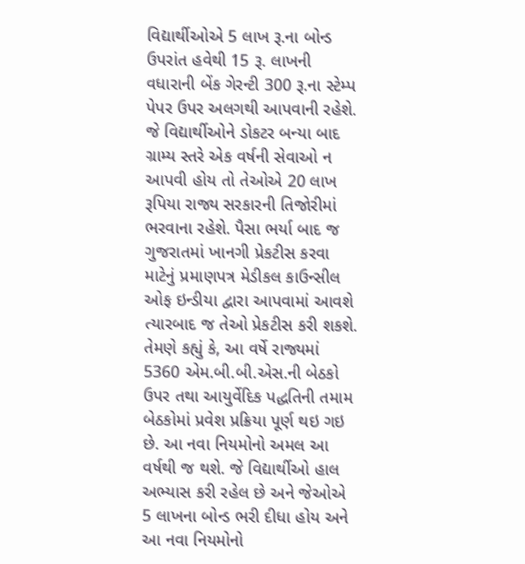વિદ્યાર્થીઓએ 5 લાખ રૂ.ના બોન્ડ ઉપરાંત હવેથી 15 રૂ. લાખની વધારાની બેંક ગેરન્ટી 300 રૂ.ના સ્ટેમ્પ પેપર ઉપર અલગથી આપવાની રહેશે. જે વિદ્યાર્થીઓને ડોકટર બન્યા બાદ ગ્રામ્ય સ્તરે એક વર્ષની સેવાઓ ન આપવી હોય તો તેઓએ 20 લાખ રૂપિયા રાજ્ય સરકારની તિજોરીમાં ભરવાના રહેશે. પૈસા ભર્યા બાદ જ ગુજરાતમાં ખાનગી પ્રેકટીસ કરવા માટેનું પ્રમાણપત્ર મેડીકલ કાઉન્સીલ ઓફ ઇન્ડીયા દ્વારા આપવામાં આવશે ત્યારબાદ જ તેઓ પ્રેકટીસ કરી શકશે.
તેમણે કહ્યું કે, આ વર્ષે રાજ્યમાં 5360 એમ.બી.બી.એસ.ની બેઠકો ઉપર તથા આયુર્વેદિક પદ્ધતિની તમામ બેઠકોમાં પ્રવેશ પ્રક્રિયા પૂર્ણ થઇ ગઇ છે. આ નવા નિયમોનો અમલ આ વર્ષથી જ થશે. જે વિદ્યાર્થીઓ હાલ અભ્યાસ કરી રહેલ છે અને જેઓએ 5 લાખના બોન્ડ ભરી દીધા હોય અને આ નવા નિયમોનો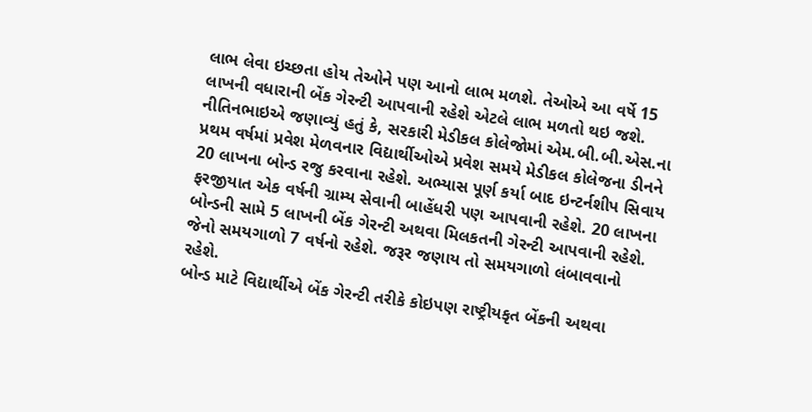લાભ લેવા ઇચ્છતા હોય તેઓને પણ આનો લાભ મળશે. તેઓએ આ વર્ષે 15 લાખની વધારાની બેંક ગેરન્ટી આપવાની રહેશે એટલે લાભ મળતો થઇ જશે.
નીતિનભાઇએ જણાવ્યું હતું કે, સરકારી મેડીકલ કોલેજોમાં એમ.બી.બી.એસ.ના પ્રથમ વર્ષમાં પ્રવેશ મેળવનાર વિદ્યાર્થીઓએ પ્રવેશ સમયે મેડીકલ કોલેજના ડીનને 20 લાખના બોન્ડ રજુ કરવાના રહેશે. અભ્યાસ પૂર્ણ કર્યા બાદ ઇન્ટર્નશીપ સિવાય ફરજીયાત એક વર્ષની ગ્રામ્ય સેવાની બાહેંધરી પણ આપવાની રહેશે. 20 લાખના બોન્ડની સામે 5 લાખની બેંક ગેરન્ટી અથવા મિલકતની ગેરન્ટી આપવાની રહેશે. જેનો સમયગાળો 7 વર્ષનો રહેશે. જરૂર જણાય તો સમયગાળો લંબાવવાનો રહેશે.
બોન્ડ માટે વિદ્યાર્થીએ બેંક ગેરન્ટી તરીકે કોઇપણ રાષ્ટ્રીયકૃત બેંકની અથવા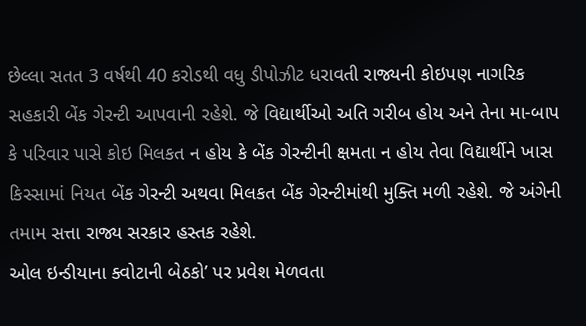છેલ્લા સતત 3 વર્ષથી 40 કરોડથી વધુ ડીપોઝીટ ધરાવતી રાજ્યની કોઇપણ નાગરિક સહકારી બેંક ગેરન્ટી આપવાની રહેશે. જે વિદ્યાર્થીઓ અતિ ગરીબ હોય અને તેના મા-બાપ કે પરિવાર પાસે કોઇ મિલકત ન હોય કે બેંક ગેરન્ટીની ક્ષમતા ન હોય તેવા વિદ્યાર્થીને ખાસ કિસ્સામાં નિયત બેંક ગેરન્ટી અથવા મિલકત બેંક ગેરન્ટીમાંથી મુક્તિ મળી રહેશે. જે અંગેની તમામ સત્તા રાજ્ય સરકાર હસ્તક રહેશે.
ઓલ ઇન્ડીયાના ક્વોટાની બેઠકો’ પર પ્રવેશ મેળવતા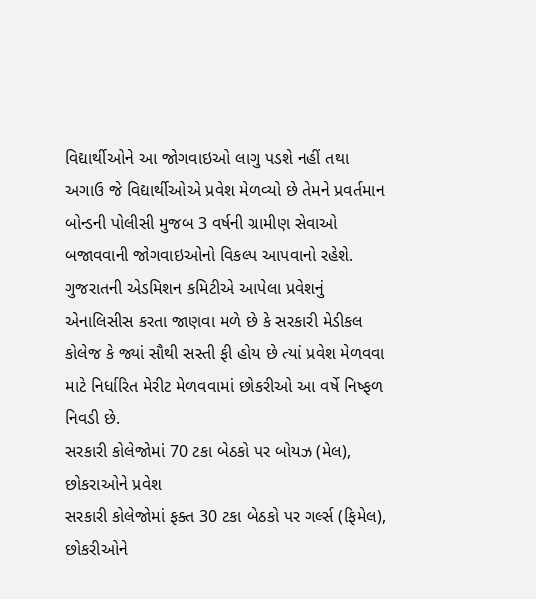વિદ્યાર્થીઓને આ જોગવાઇઓ લાગુ પડશે નહીં તથા અગાઉ જે વિદ્યાર્થીઓએ પ્રવેશ મેળવ્યો છે તેમને પ્રવર્તમાન બોન્ડની પોલીસી મુજબ 3 વર્ષની ગ્રામીણ સેવાઓ બજાવવાની જોગવાઇઓનો વિકલ્પ આપવાનો રહેશે.
ગુજરાતની એડમિશન કમિટીએ આપેલા પ્રવેશનું એનાલિસીસ કરતા જાણવા મળે છે કે સરકારી મેડીકલ કોલેજ કે જ્યાં સૌથી સસ્તી ફી હોય છે ત્યાં પ્રવેશ મેળવવા માટે નિર્ધારિત મેરીટ મેળવવામાં છોકરીઓ આ વર્ષે નિષ્ફળ નિવડી છે.
સરકારી કોલેજોમાં 70 ટકા બેઠકો પર બોયઝ (મેલ), છોકરાઓને પ્રવેશ
સરકારી કોલેજોમાં ફક્ત 30 ટકા બેઠકો પર ગર્લ્સ (ફિમેલ), છોકરીઓને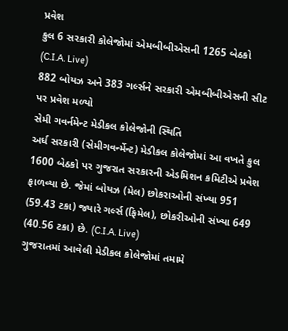પ્રવેશ
કુલ 6 સરકારી કોલેજોમાં એમબીબીએસની 1265 બેઠકો (C.I.A. Live)
882 બોયઝ અને 383 ગર્લ્સને સરકારી એમબીબીએસની સીટ પર પ્રવેશ મળ્યો
સેમી ગવર્નમેન્ટ મેડીકલ કોલેજોની સ્થિતિ
અર્ધ સરકારી (સેમીગવર્ન્મેન્ટ) મેડીકલ કોલેજોમાં આ વખતે કુલ 1600 બેઠકો પર ગુજરાત સરકારની એડમિશન કમિટીએ પ્રવેશ ફાળવ્યા છે. જેમાં બોયઝ (મેલ) છોકરાઓની સંખ્યા 951 (59.43 ટકા) જ્યારે ગર્લ્સ (ફિમેલ), છોકરીઓની સંખ્યા 649 (40.56 ટકા) છે. (C.I.A. Live)
ગુજરાતમાં આવેલી મેડીકલ કોલેજોમાં તમામે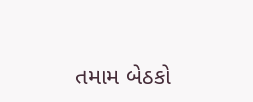તમામ બેઠકો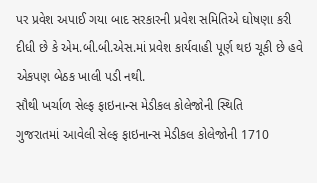પર પ્રવેશ અપાઈ ગયા બાદ સરકારની પ્રવેશ સમિતિએ ઘોષણા કરી દીધી છે કે એમ.બી.બી.એસ.માં પ્રવેશ કાર્યવાહી પૂર્ણ થઇ ચૂકી છે હવે એકપણ બેઠક ખાલી પડી નથી.
સૌથી ખર્ચાળ સેલ્ફ ફાઇનાન્સ મેડીકલ કોલેજોની સ્થિતિ
ગુજરાતમાં આવેલી સેલ્ફ ફાઇનાન્સ મેડીકલ કોલેજોની 1710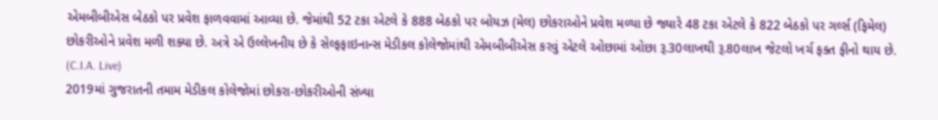એમબીબીએસ બેઠકો પર પ્રવેશ ફાળવવામાં આવ્યા છે. જેમાંથી 52 ટકા એટલે કે 888 બેઠકો પર બોયઝ (મેલ) છોકરાઓને પ્રવેશ મળ્યા છે જ્યારે 48 ટકા એટલે કે 822 બેઠકો પર ગર્લ્સ (ફિમેલ) છોકરીઓને પ્રવેશ મળી શક્યા છે. અત્રે એ ઉલ્લેખનીય છે કે સેલ્ફફાઇનાન્સ મેડીકલ કોલેજોમાંથી એમબીબીએસ કરવું એટલે ઓછામાં ઓછા રૂ.30લાખથી રૂ.80લાખ જેટલો ખર્ચ ફક્ત ફીનો થાય છે. (C.I.A. Live)
2019માં ગુજરાતની તમામ મેડીકલ કોલેજોમાં છોકરા-છોકરીઓની સંખ્યા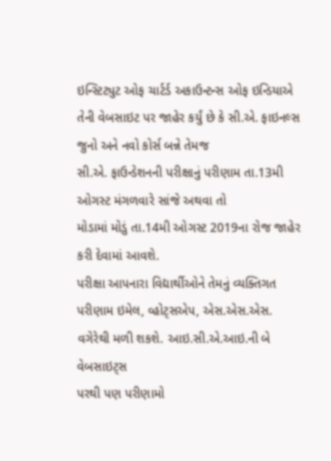ઇન્સ્ટિટ્યુટ ઓફ ચાર્ટર્ડ અકાઉન્ટન્સ ઓફ ઇન્ડિયાએ
તેની વેબસાઇટ પર જાહેર કર્યું છે કે સી.એ. ફાઇનલ્સ જુનો અને નવો કોર્સ બન્ને તેમજ
સી.એ. ફાઉન્ડેશનની પરીક્ષાનું પરીણામ તા.13મી ઓગસ્ટ મંગળવારે સાંજે અથવા તો
મોડામાં મોડું તા.14મી ઓગસ્ટ 2019ના રોજ જાહેર કરી દેવામાં આવશે.
પરીક્ષા આપનારા વિદ્યાર્થીઓને તેમનું વ્યક્તિગત
પરીણામ ઇમેલ, વ્હોટ્સએપ, એસ.એસ.એસ. વગેરેથી મળી શકશે. આઇ.સી.એ.આઇ.ની બે વેબસાઇટ્સ
પરથી પણ પરીણામો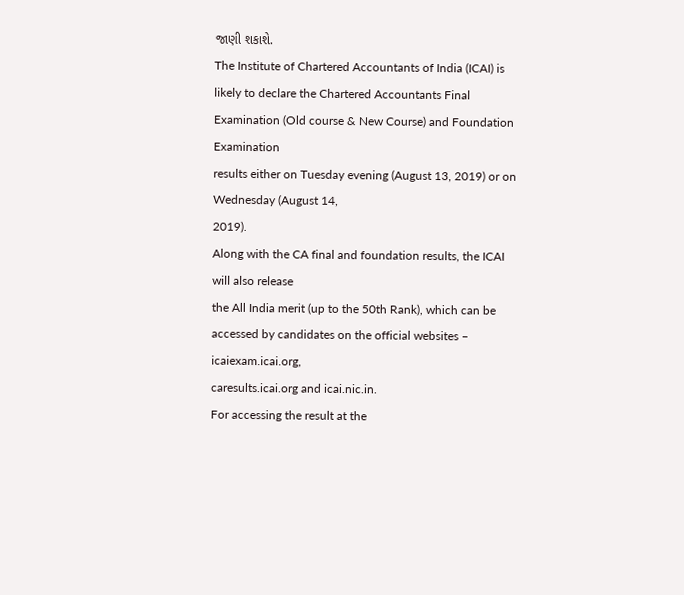જાણી શકાશે.
The Institute of Chartered Accountants of India (ICAI) is
likely to declare the Chartered Accountants Final Examination (Old course & New Course) and Foundation Examination
results either on Tuesday evening (August 13, 2019) or on Wednesday (August 14,
2019).
Along with the CA final and foundation results, the ICAI
will also release
the All India merit (up to the 50th Rank), which can be
accessed by candidates on the official websites – icaiexam.icai.org,
caresults.icai.org and icai.nic.in.
For accessing the result at the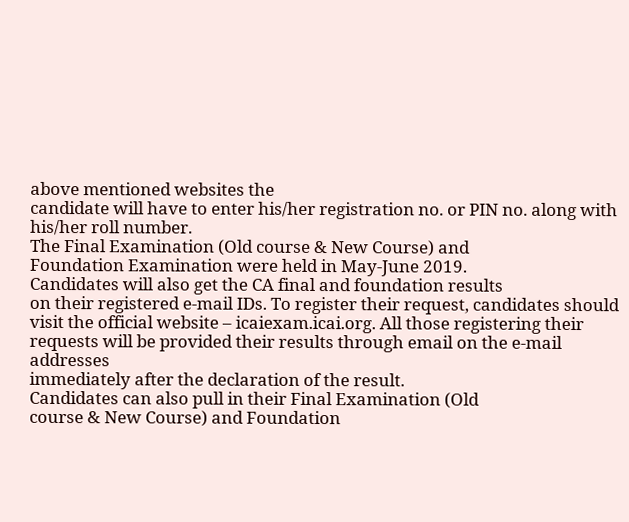above mentioned websites the
candidate will have to enter his/her registration no. or PIN no. along with
his/her roll number.
The Final Examination (Old course & New Course) and
Foundation Examination were held in May-June 2019.
Candidates will also get the CA final and foundation results
on their registered e-mail IDs. To register their request, candidates should
visit the official website – icaiexam.icai.org. All those registering their
requests will be provided their results through email on the e-mail addresses
immediately after the declaration of the result.
Candidates can also pull in their Final Examination (Old
course & New Course) and Foundation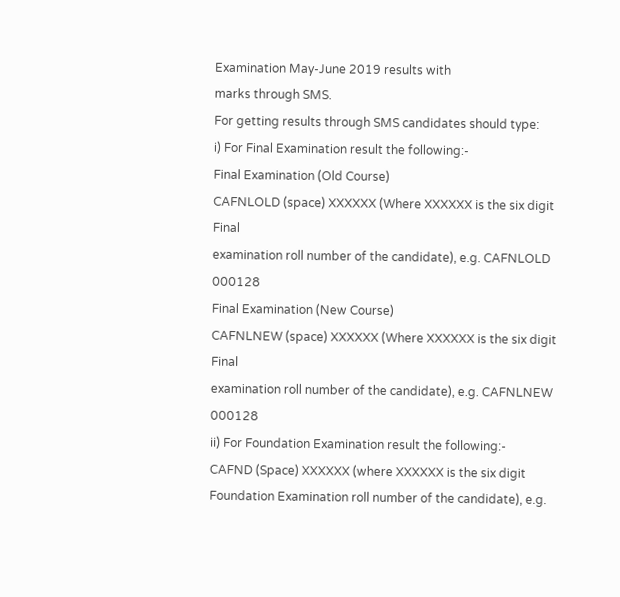Examination May-June 2019 results with
marks through SMS.
For getting results through SMS candidates should type:
i) For Final Examination result the following:-
Final Examination (Old Course)
CAFNLOLD (space) XXXXXX (Where XXXXXX is the six digit Final
examination roll number of the candidate), e.g. CAFNLOLD
000128
Final Examination (New Course)
CAFNLNEW (space) XXXXXX (Where XXXXXX is the six digit Final
examination roll number of the candidate), e.g. CAFNLNEW
000128
ii) For Foundation Examination result the following:-
CAFND (Space) XXXXXX (where XXXXXX is the six digit
Foundation Examination roll number of the candidate), e.g.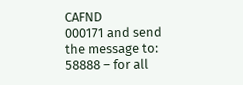CAFND
000171 and send the message to: 58888 – for all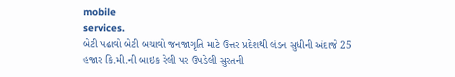mobile
services.
બેટી પઢાવો બેટી બચાવો જનજાગૃતિ માટે ઉત્તર પ્રદેશથી લંડન સુધીની અંદાજે 25 હજાર કિ.મી.ની બાઇક રેલી પર ઉપડેલી સુરતની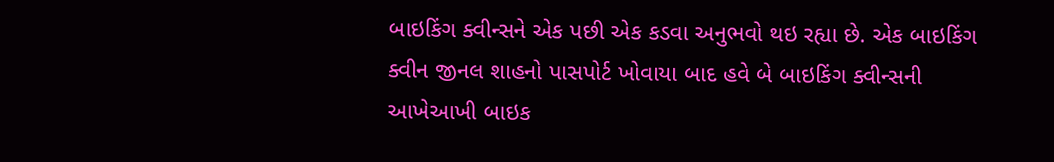બાઇકિંગ ક્વીન્સને એક પછી એક કડવા અનુભવો થઇ રહ્યા છે. એક બાઇકિંગ ક્વીન જીનલ શાહનો પાસપોર્ટ ખોવાયા બાદ હવે બે બાઇકિંગ ક્વીન્સની આખેઆખી બાઇક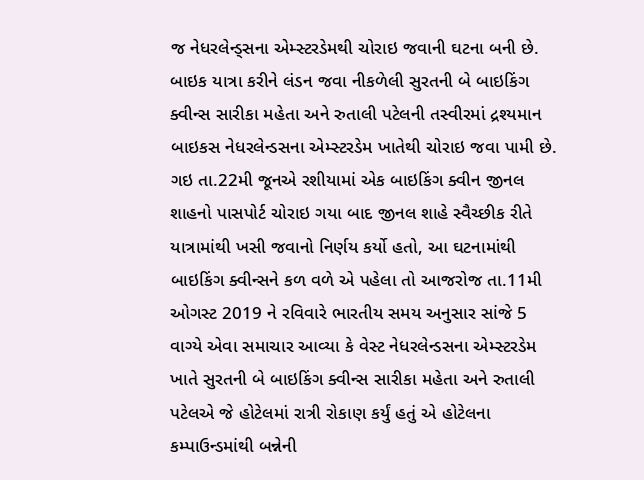જ નેધરલેન્ડ્સના એમ્સ્ટરડેમથી ચોરાઇ જવાની ઘટના બની છે.
બાઇક યાત્રા કરીને લંડન જવા નીકળેલી સુરતની બે બાઇકિંગ ક્વીન્સ સારીકા મહેતા અને રુતાલી પટેલની તસ્વીરમાં દ્રશ્યમાન બાઇકસ નેધરલેન્ડસના એમ્સ્ટરડેમ ખાતેથી ચોરાઇ જવા પામી છે.
ગઇ તા.22મી જૂનએ રશીયામાં એક બાઇકિંગ ક્વીન જીનલ શાહનો પાસપોર્ટ ચોરાઇ ગયા બાદ જીનલ શાહે સ્વૈચ્છીક રીતે યાત્રામાંથી ખસી જવાનો નિર્ણય કર્યો હતો, આ ઘટનામાંથી બાઇકિંગ ક્વીન્સને કળ વળે એ પહેલા તો આજરોજ તા.11મી ઓગસ્ટ 2019 ને રવિવારે ભારતીય સમય અનુસાર સાંજે 5 વાગ્યે એવા સમાચાર આવ્યા કે વેસ્ટ નેધરલેન્ડસના એમ્સ્ટરડેમ ખાતે સુરતની બે બાઇકિંગ ક્વીન્સ સારીકા મહેતા અને રુતાલી પટેલએ જે હોટેલમાં રાત્રી રોકાણ કર્યું હતું એ હોટેલના કમ્પાઉન્ડમાંથી બન્નેની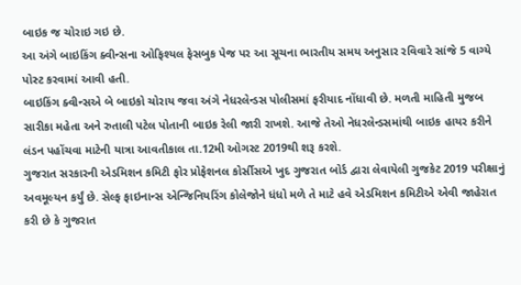બાઇક જ ચોરાઇ ગઇ છે.
આ અંગે બાઇકિંગ ક્વીન્સના ઓફિશ્યલ ફેસબુક પેજ પર આ સૂચના ભારતીય સમય અનુસાર રવિવારે સાંજે 5 વાગ્યે પોસ્ટ કરવામાં આવી હતી.
બાઇકિંગ ક્વીન્સએ બે બાઇકો ચોરાય જવા અંગે નેધરલેન્ડસ પોલીસમાં ફરીયાદ નોંધાવી છે. મળતી માહિતી મુજબ સારીકા મહેતા અને રુતાલી પટેલ પોતાની બાઇક રેલી જારી રાખશે. આજે તેઓ નેધરલેન્ડસમાંથી બાઇક હાયર કરીને લંડન પહોંચવા માટેની યાત્રા આવતીકાલ તા.12મી ઓગસ્ટ 2019થી શરૂ કરશે.
ગુજરાત સરકારની એડમિશન કમિટી ફોર પ્રોફેશનલ કોર્સીસએ ખુદ ગુજરાત બોર્ડ દ્વારા લેવાયેલી ગુજકેટ 2019 પરીક્ષાનું અવમૂલ્યન કર્યું છે. સેલ્ફ ફાઇનાન્સ એન્જિનિયરિંગ કોલેજોને ધંધો મળે તે માટે હવે એડમિશન કમિટીએ એવી જાહેરાત કરી છે કે ગુજરાત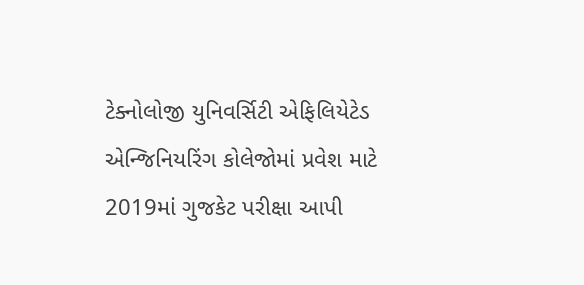ટેક્નોલોજી યુનિવર્સિટી એફિલિયેટેડ એન્જિનિયરિંગ કોલેજોમાં પ્રવેશ માટે 2019માં ગુજકેટ પરીક્ષા આપી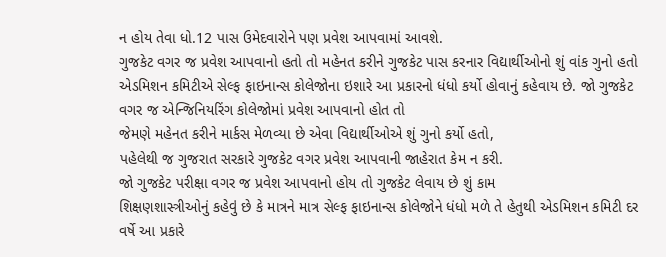ન હોય તેવા ધો.12 પાસ ઉમેદવારોને પણ પ્રવેશ આપવામાં આવશે.
ગુજકેટ વગર જ પ્રવેશ આપવાનો હતો તો મહેનત કરીને ગુજકેટ પાસ કરનાર વિદ્યાર્થીઓનો શું વાંક ગુનો હતો
એડમિશન કમિટીએ સેલ્ફ ફાઇનાન્સ કોલેજોના ઇશારે આ પ્રકારનો ધંધો કર્યો હોવાનું કહેવાય છે. જો ગુજકેટ વગર જ એન્જિનિયરિંગ કોલેજોમાં પ્રવેશ આપવાનો હોત તો
જેમણે મહેનત કરીને માર્કસ મેળવ્યા છે એવા વિદ્યાર્થીઓએ શું ગુનો કર્યો હતો,
પહેલેથી જ ગુજરાત સરકારે ગુજકેટ વગર પ્રવેશ આપવાની જાહેરાત કેમ ન કરી.
જો ગુજકેટ પરીક્ષા વગર જ પ્રવેશ આપવાનો હોય તો ગુજકેટ લેવાય છે શું કામ
શિક્ષણશાસ્ત્રીઓનું કહેવું છે કે માત્રને માત્ર સેલ્ફ ફાઇનાન્સ કોલેજોને ધંધો મળે તે હેતુથી એડમિશન કમિટી દર વર્ષે આ પ્રકારે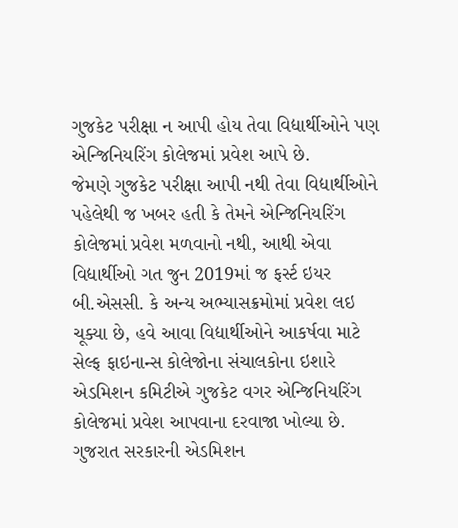ગુજકેટ પરીક્ષા ન આપી હોય તેવા વિદ્યાર્થીઓને પણ એન્જિનિયરિંગ કોલેજમાં પ્રવેશ આપે છે.
જેમણે ગુજકેટ પરીક્ષા આપી નથી તેવા વિદ્યાર્થીઓને પહેલેથી જ ખબર હતી કે તેમને એન્જિનિયરિંગ કોલેજમાં પ્રવેશ મળવાનો નથી, આથી એવા વિદ્યાર્થીઓ ગત જુન 2019માં જ ફર્સ્ટ ઇયર બી.એસસી. કે અન્ય અભ્યાસક્રમોમાં પ્રવેશ લઇ ચૂક્યા છે, હવે આવા વિદ્યાર્થીઓને આકર્ષવા માટે સેલ્ફ ફાઇનાન્સ કોલેજોના સંચાલકોના ઇશારે એડમિશન કમિટીએ ગુજકેટ વગર એન્જિનિયરિંગ કોલેજમાં પ્રવેશ આપવાના દરવાજા ખોલ્યા છે.
ગુજરાત સરકારની એડમિશન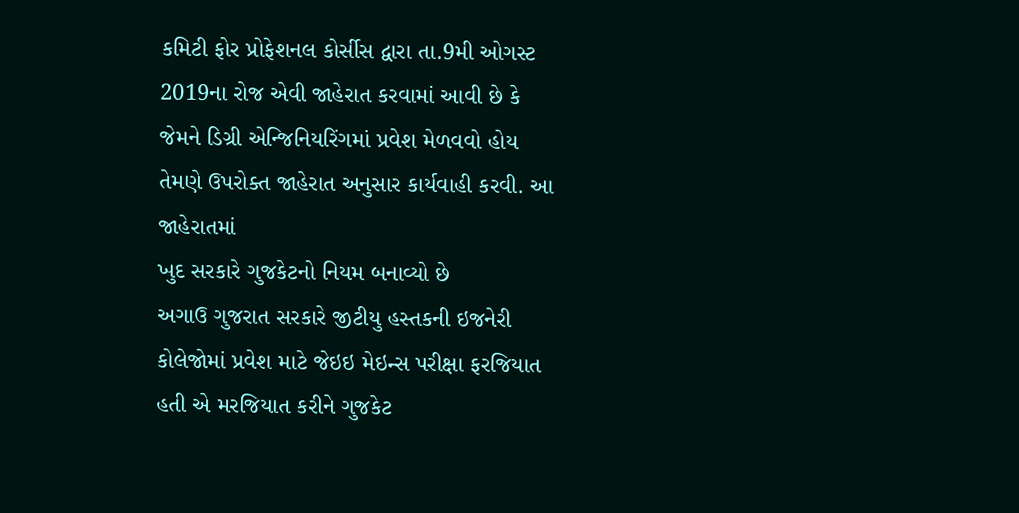કમિટી ફોર પ્રોફેશનલ કોર્સીસ દ્વારા તા.9મી ઓગસ્ટ 2019ના રોજ એવી જાહેરાત કરવામાં આવી છે કે જેમને ડિગ્રી એન્જિનિયરિંગમાં પ્રવેશ મેળવવો હોય તેમણે ઉપરોક્ત જાહેરાત અનુસાર કાર્યવાહી કરવી. આ જાહેરાતમાં
ખુદ સરકારે ગુજકેટનો નિયમ બનાવ્યો છે
અગાઉ ગુજરાત સરકારે જીટીયુ હસ્તકની ઇજનેરી કોલેજોમાં પ્રવેશ માટે જેઇઇ મેઇન્સ પરીક્ષા ફરજિયાત હતી એ મરજિયાત કરીને ગુજકેટ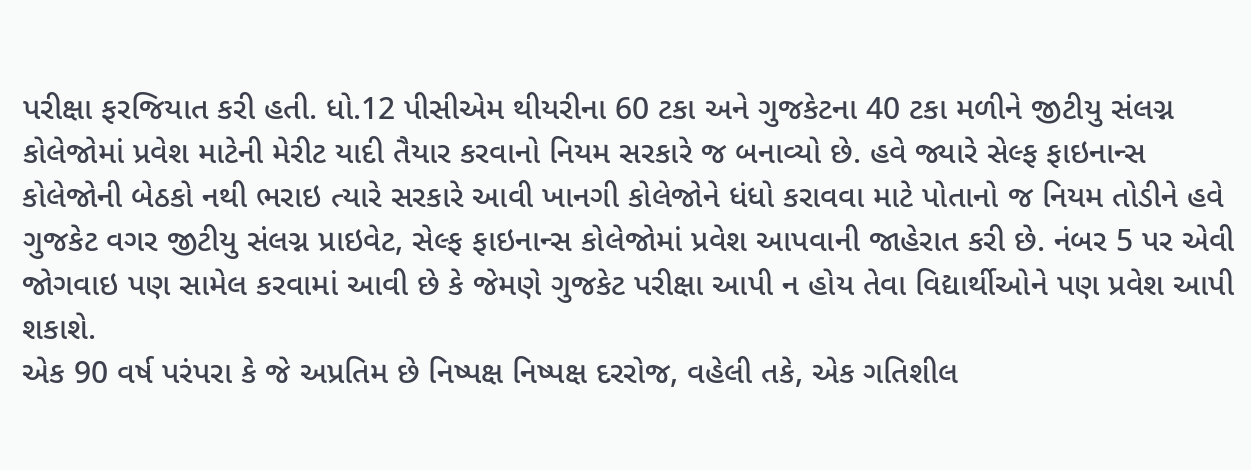પરીક્ષા ફરજિયાત કરી હતી. ધો.12 પીસીએમ થીયરીના 60 ટકા અને ગુજકેટના 40 ટકા મળીને જીટીયુ સંલગ્ન કોલેજોમાં પ્રવેશ માટેની મેરીટ યાદી તૈયાર કરવાનો નિયમ સરકારે જ બનાવ્યો છે. હવે જ્યારે સેલ્ફ ફાઇનાન્સ કોલેજોની બેઠકો નથી ભરાઇ ત્યારે સરકારે આવી ખાનગી કોલેજોને ધંધો કરાવવા માટે પોતાનો જ નિયમ તોડીને હવે ગુજકેટ વગર જીટીયુ સંલગ્ન પ્રાઇવેટ, સેલ્ફ ફાઇનાન્સ કોલેજોમાં પ્રવેશ આપવાની જાહેરાત કરી છે. નંબર 5 પર એવી જોગવાઇ પણ સામેલ કરવામાં આવી છે કે જેમણે ગુજકેટ પરીક્ષા આપી ન હોય તેવા વિદ્યાર્થીઓને પણ પ્રવેશ આપી શકાશે.
એક 90 વર્ષ પરંપરા કે જે અપ્રતિમ છે નિષ્પક્ષ નિષ્પક્ષ દરરોજ, વહેલી તકે, એક ગતિશીલ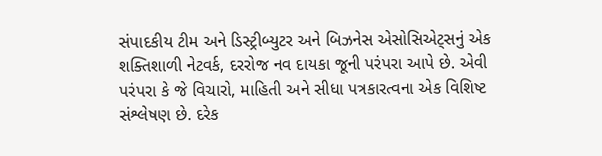સંપાદકીય ટીમ અને ડિસ્ટ્રીબ્યુટર અને બિઝનેસ એસોસિએટ્સનું એક શક્તિશાળી નેટવર્ક, દરરોજ નવ દાયકા જૂની પરંપરા આપે છે. એવી પરંપરા કે જે વિચારો, માહિતી અને સીધા પત્રકારત્વના એક વિશિષ્ટ સંશ્લેષણ છે. દરેક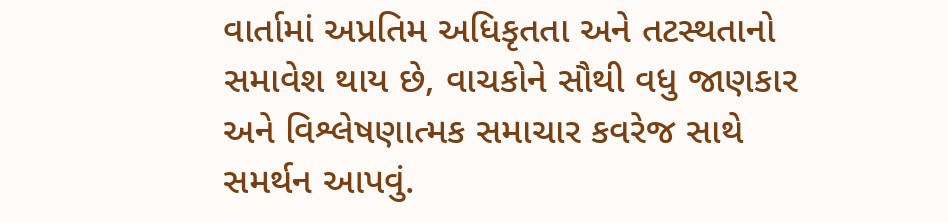વાર્તામાં અપ્રતિમ અધિકૃતતા અને તટસ્થતાનો સમાવેશ થાય છે, વાચકોને સૌથી વધુ જાણકાર અને વિશ્લેષણાત્મક સમાચાર કવરેજ સાથે સમર્થન આપવું.